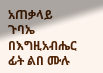አጠቃላይ ጉባኤ
በእግዚአብሔር ፊት ልበ ሙሉ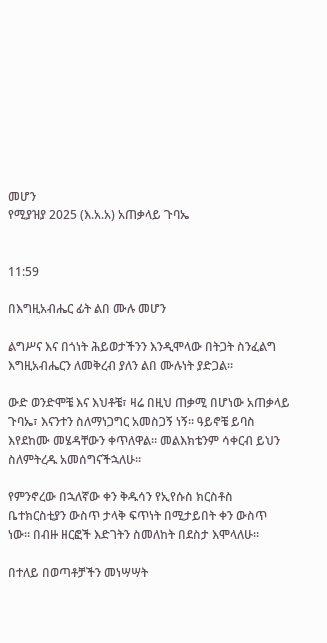መሆን
የሚያዝያ 2025 (እ.አ.አ) አጠቃላይ ጉባኤ


11:59

በእግዚአብሔር ፊት ልበ ሙሉ መሆን

ልግሥና እና በጎነት ሕይወታችንን እንዲሞላው በትጋት ስንፈልግ እግዚአብሔርን ለመቅረብ ያለን ልበ ሙሉነት ያድጋል።

ውድ ወንድሞቼ እና እህቶቼ፣ ዛሬ በዚህ ጠቃሚ በሆነው አጠቃላይ ጉባኤ፣ እናንተን ስለማነጋግር አመስጋኝ ነኝ። ዓይኖቼ ይባስ እየደከሙ መሄዳቸውን ቀጥለዋል። መልእክቴንም ሳቀርብ ይህን ስለምትረዱ አመሰግናችኋለሁ።

የምንኖረው በኋለኛው ቀን ቅዱሳን የኢየሱስ ክርስቶስ ቤተክርስቲያን ውስጥ ታላቅ ፍጥነት በሚታይበት ቀን ውስጥ ነው። በብዙ ዘርፎች እድገትን ስመለከት በደስታ እሞላለሁ።

በተለይ በወጣቶቻችን መነሣሣት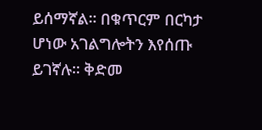ይሰማኛል። በቁጥርም በርካታ ሆነው አገልግሎትን እየሰጡ ይገኛሉ። ቅድመ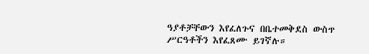ዓያቶቻቸውን እየፈለጉና በቤተመቅደስ ውስጥ ሥርዓቶችን እየፈጸሙ ይገኛሉ።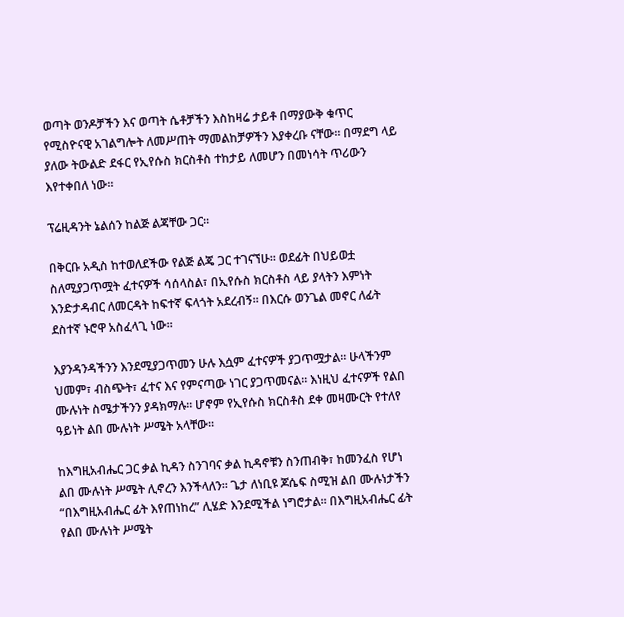ወጣት ወንዶቻችን እና ወጣት ሴቶቻችን እስከዛሬ ታይቶ በማያውቅ ቁጥር የሚስዮናዊ አገልግሎት ለመሥጠት ማመልከቻዎችን እያቀረቡ ናቸው። በማደግ ላይ ያለው ትውልድ ደፋር የኢየሱስ ክርስቶስ ተከታይ ለመሆን በመነሳት ጥሪውን እየተቀበለ ነው።

ፕሬዚዳንት ኔልሰን ከልጅ ልጃቸው ጋር።

በቅርቡ አዲስ ከተወለደችው የልጅ ልጄ ጋር ተገናኘሁ። ወደፊት በህይወቷ ስለሚያጋጥሟት ፈተናዎች ሳሰላስል፣ በኢየሱስ ክርስቶስ ላይ ያላትን እምነት እንድታዳብር ለመርዳት ከፍተኛ ፍላጎት አደረብኝ። በእርሱ ወንጌል መኖር ለፊት ደስተኛ ኑሮዋ አስፈላጊ ነው።

እያንዳንዳችንን እንደሚያጋጥመን ሁሉ እሷም ፈተናዎች ያጋጥሟታል። ሁላችንም ህመም፣ ብስጭት፣ ፈተና እና የምናጣው ነገር ያጋጥመናል። እነዚህ ፈተናዎች የልበ ሙሉነት ስሜታችንን ያዳክማሉ። ሆኖም የኢየሱስ ክርስቶስ ደቀ መዛሙርት የተለየ ዓይነት ልበ ሙሉነት ሥሜት አላቸው።

ከእግዚአብሔር ጋር ቃል ኪዳን ስንገባና ቃል ኪዳኖቹን ስንጠብቅ፣ ከመንፈስ የሆነ ልበ ሙሉነት ሥሜት ሊኖረን እንችላለን። ጌታ ለነቢዩ ጆሴፍ ስሚዝ ልበ ሙሉነታችን “በእግዚአብሔር ፊት እየጠነከረ” ሊሄድ እንደሚችል ነግሮታል። በእግዚአብሔር ፊት የልበ ሙሉነት ሥሜት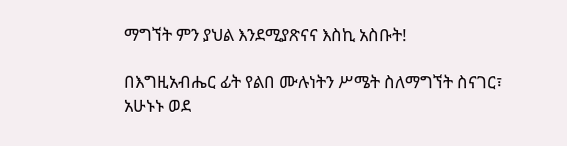ማግኘት ምን ያህል እንደሚያጽናና እስኪ አስቡት!

በእግዚአብሔር ፊት የልበ ሙሉነትን ሥሜት ስለማግኘት ስናገር፣ አሁኑኑ ወደ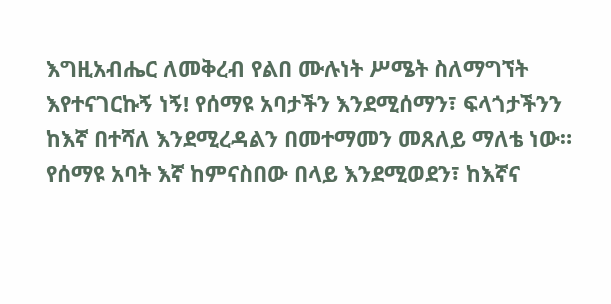እግዚአብሔር ለመቅረብ የልበ ሙሉነት ሥሜት ስለማግኘት እየተናገርኩኝ ነኝ! የሰማዩ አባታችን እንደሚሰማን፣ ፍላጎታችንን ከእኛ በተሻለ እንደሚረዳልን በመተማመን መጸለይ ማለቴ ነው። የሰማዩ አባት እኛ ከምናስበው በላይ እንደሚወደን፣ ከእኛና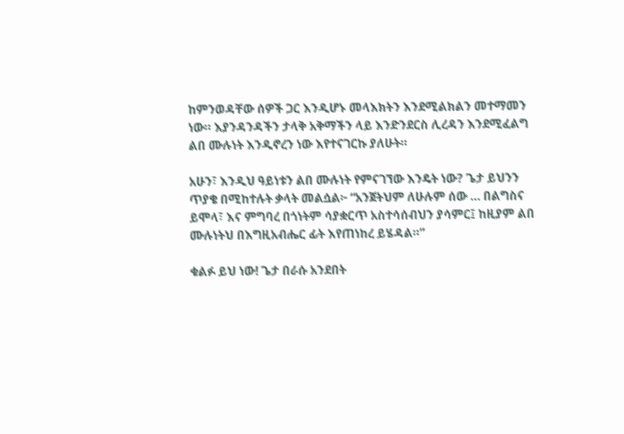ከምንወዳቸው ሰዎች ጋር እንዲሆኑ መላእክትን እንደሚልክልን መተማመን ነው። እያንዳንዳችን ታላቅ አቅማችን ላይ እንድንደርስ ሊረዳን እንደሚፈልግ ልበ ሙሉነት እንዲኖረን ነው እየተናገርኩ ያለሁት።

አሁን፣ እንዲህ ዓይነቱን ልበ ሙሉነት የምናገኘው እንዴት ነው? ጌታ ይህንን ጥያቄ በሚከተሉት ቃላት መልሷል፦ “አንጀትህም ለሁሉም ሰው … በልግስና ይሞላ፣ እና ምግባረ በጎነትም ሳያቋርጥ አስተሳሰብህን ያሳምር፤ ከዚያም ልበ ሙሉነትህ በእግዚአብሔር ፊት እየጠነከረ ይሄዳል።”

ቁልፉ ይህ ነው! ጌታ በራሱ አንደበት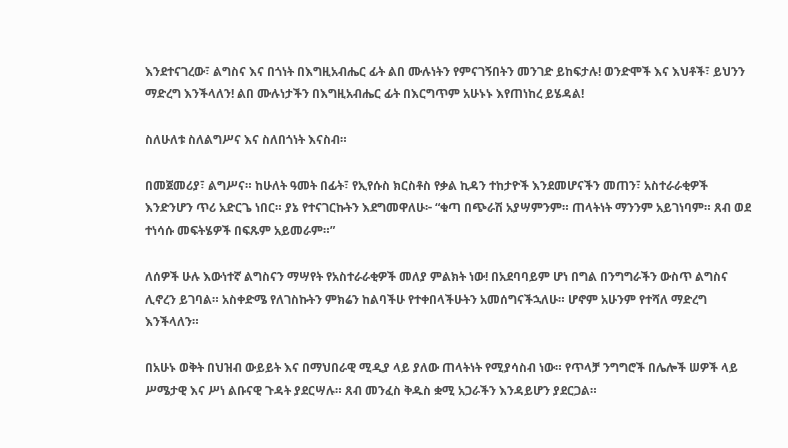እንደተናገረው፣ ልግስና እና በጎነት በእግዚአብሔር ፊት ልበ ሙሉነትን የምናገኝበትን መንገድ ይከፍታሉ! ወንድሞች እና እህቶች፣ ይህንን ማድረግ እንችላለን! ልበ ሙሉነታችን በእግዚአብሔር ፊት በእርግጥም አሁኑኑ እየጠነከረ ይሄዳል!

ስለሁለቱ ስለልግሥና እና ስለበጎነት እናስብ።

በመጀመሪያ፣ ልግሥና። ከሁለት ዓመት በፊት፣ የኢየሱስ ክርስቶስ የቃል ኪዳን ተከታዮች እንደመሆናችን መጠን፣ አስተራራቂዎች እንድንሆን ጥሪ አድርጌ ነበር። ያኔ የተናገርኩትን እደግመዋለሁ፦ “ቁጣ በጭራሽ አያሣምንም። ጠላትነት ማንንም አይገነባም። ጸብ ወደ ተነሳሱ መፍትሄዎች በፍጹም አይመራም።”

ለሰዎች ሁሉ እውነተኛ ልግስናን ማሣየት የአስተራራቂዎች መለያ ምልክት ነው! በአደባባይም ሆነ በግል በንግግራችን ውስጥ ልግስና ሊኖረን ይገባል። አስቀድሜ የለገስኩትን ምክሬን ከልባችሁ የተቀበላችሁትን አመሰግናችኋለሁ። ሆኖም አሁንም የተሻለ ማድረግ እንችላለን።

በአሁኑ ወቅት በህዝብ ውይይት እና በማህበራዊ ሚዲያ ላይ ያለው ጠላትነት የሚያሳስብ ነው። የጥላቻ ንግግሮች በሌሎች ሠዎች ላይ ሥሜታዊ እና ሥነ ልቡናዊ ጉዳት ያደርሣሉ። ጸብ መንፈስ ቅዱስ ቋሚ አጋራችን እንዳይሆን ያደርጋል።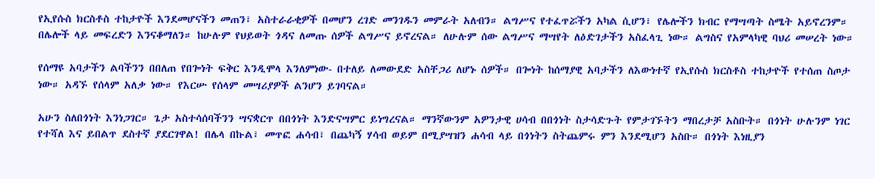የኢየሱስ ክርስቶስ ተከታዮች እንደመሆናችን መጠን፣ አስተራራቂዎች በመሆን ረገድ መንገዱን መምራት አለብን። ልግሥና የተፈጥሯችን አካል ሲሆን፣ የሌሎችን ክብር የማሣጣት ስሜት አይኖረንም። በሌሎች ላይ መፍረድን እንናቆማለን። ከሁሉም የህይወት ጎዳና ለመጡ ሰዎች ልግሥና ይኖረናል። ለሁሉም ሰው ልግሥና ማሣየት ለዕድገታችን አስፈላጊ ነው። ልግስና የአምላካዊ ባህሪ መሠረት ነው።

የሰማዩ አባታችን ልባችንን በበለጠ የበጐነት ፍቅር እንዲሞላ እንለምነው- በተለይ ለመውደድ አስቸጋሪ ለሆኑ ሰዎች። በጐነት ከሰማያዊ አባታችን ለእውነተኛ የኢየሱስ ክርስቶስ ተከታዮች የተሰጠ ስጦታ ነው። አዳኙ የሰላም አለቃ ነው። የእርሡ የሰላም መሣሪያዎች ልንሆን ይገባናል።

አሁን ስለበጎነት እንነጋገር። ጌታ አስተሳሰባችንን ሣናቋርጥ በበጎነት እንድናሣምር ይነግረናል። ማንኛውንም አዎንታዊ ሀሳብ በበጎነት ስታሳድጉት የምታገኙትን ማበረታቻ አስቡት። በጎነት ሁሉንም ነገር የተሻለ እና ይበልጥ ደስተኛ ያደርገዋል! በሌላ በኩል፣ መጥፎ ሐሳብ፣ በጨካኝ ሃሳብ ወይም በሚያሣዝን ሐሳብ ላይ በጎነትን ስትጨምሩ ምን እንደሚሆን አስቡ። በጎነት እነዚያን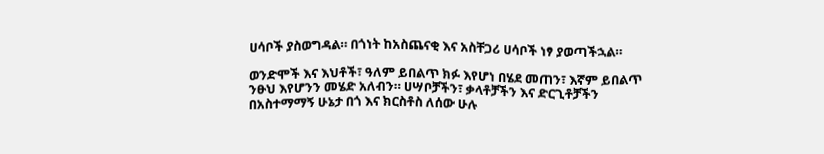ሀሳቦች ያስወግዳል። በጎነት ከአስጨናቂ እና አስቸጋሪ ሀሳቦች ነፃ ያወጣችኋል።

ወንድሞች እና እህቶች፣ ዓለም ይበልጥ ክፉ እየሆነ በሄደ መጠን፣ እኛም ይበልጥ ንፁህ እየሆንን መሄድ አለብን። ሀሣቦቻችን፣ ቃላቶቻችን እና ድርጊቶቻችን በአስተማማኝ ሁኔታ በጎ እና ክርስቶስ ለሰው ሁሉ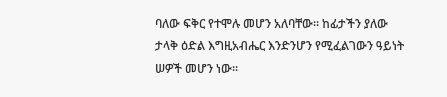ባለው ፍቅር የተሞሉ መሆን አለባቸው። ከፊታችን ያለው ታላቅ ዕድል እግዚአብሔር እንድንሆን የሚፈልገውን ዓይነት ሠዎች መሆን ነው።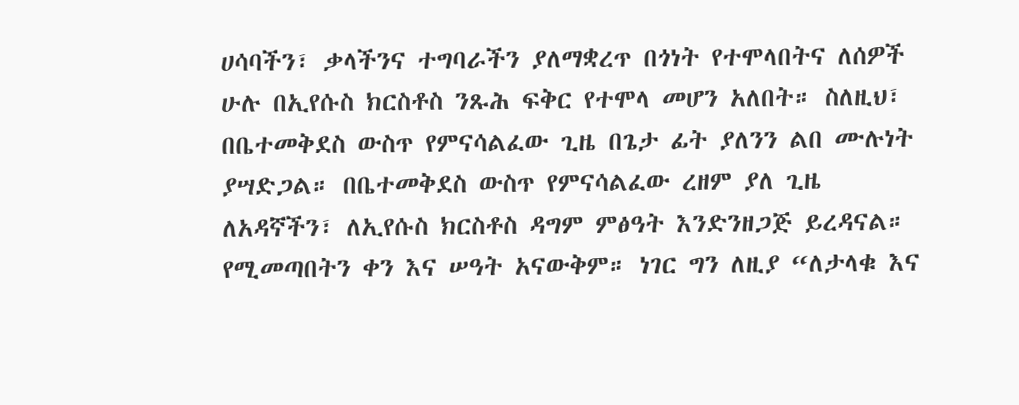ሀሳባችን፣ ቃላችንና ተግባራችን ያለማቋረጥ በጎነት የተሞላበትና ለሰዎች ሁሉ በኢየሱስ ክርስቶስ ንጹሕ ፍቅር የተሞላ መሆን አለበት። ስለዚህ፣ በቤተመቅደስ ውስጥ የምናሳልፈው ጊዜ በጌታ ፊት ያለንን ልበ ሙሉነት ያሣድጋል። በቤተመቅደስ ውስጥ የምናሳልፈው ረዘም ያለ ጊዜ ለአዳኛችን፣ ለኢየሱስ ክርስቶስ ዳግም ምፅዓት እንድንዘጋጅ ይረዳናል። የሚመጣበትን ቀን እና ሠዓት አናውቅም። ነገር ግን ለዚያ “ለታላቁ እና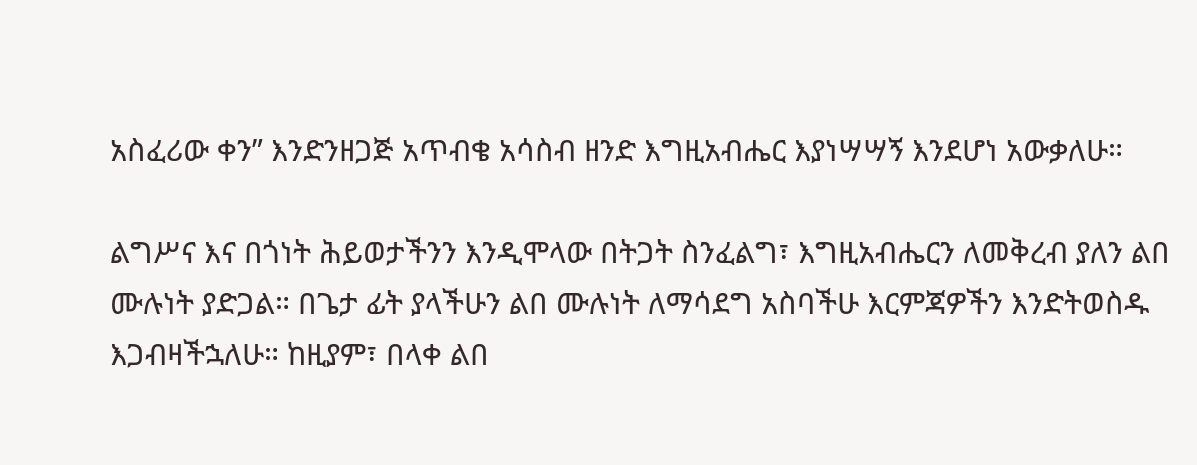አስፈሪው ቀን” እንድንዘጋጅ አጥብቄ አሳስብ ዘንድ እግዚአብሔር እያነሣሣኝ እንደሆነ አውቃለሁ።

ልግሥና እና በጎነት ሕይወታችንን እንዲሞላው በትጋት ስንፈልግ፣ እግዚአብሔርን ለመቅረብ ያለን ልበ ሙሉነት ያድጋል። በጌታ ፊት ያላችሁን ልበ ሙሉነት ለማሳደግ አስባችሁ እርምጃዎችን እንድትወስዱ እጋብዛችኋለሁ። ከዚያም፣ በላቀ ልበ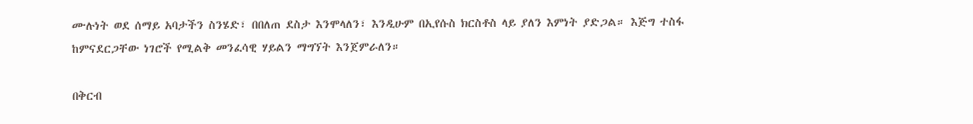ሙሉነት ወደ ሰማይ አባታችን ስንሄድ፣ በበለጠ ደስታ እንሞላለን፣ እንዲሁም በኢየሱስ ክርስቶስ ላይ ያለን እምነት ያድጋል። እጅግ ተስፋ ከምናደርጋቸው ነገሮች የሚልቅ መንፈሳዊ ሃይልን ማግኘት እንጀምራለን።

በቅርብ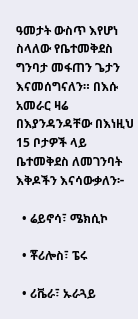ዓመታት ውስጥ እየሆነ ስላለው የቤተመቅደስ ግንባታ መፋጠን ጌታን እናመሰግናለን። በእሱ አመራር ዛሬ በእያንዳንዳቸው በእነዚህ 15 ቦታዎች ላይ ቤተመቅደስ ለመገንባት እቅዶችን እናሳውቃለን፦

  • ሬይኖሳ፣ ሜክሲኮ

  • ቾሪሎስ፣ ፔሩ

  • ሪቬራ፣ ኡራጓይ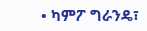• ካምፖ ግራንዴ፣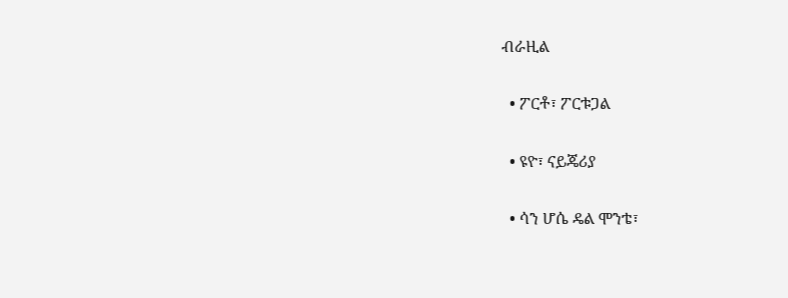ብራዚል

  • ፖርቶ፣ ፖርቱጋል

  • ዩዮ፣ ናይጄሪያ

  • ሳን ሆሴ ዴል ሞንቴ፣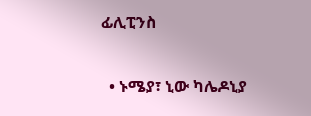ፊሊፒንስ

  • ኑሜያ፣ ኒው ካሌዶኒያ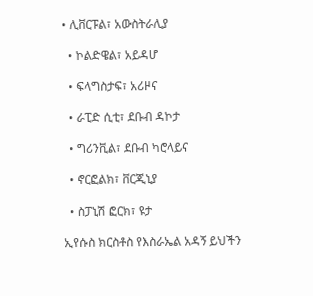• ሊቨርፑል፣ አውስትራሊያ

  • ኮልድዌል፣ አይዳሆ

  • ፍላግስታፍ፣ አሪዞና

  • ራፒድ ሲቲ፣ ደቡብ ዳኮታ

  • ግሪንቪል፣ ደቡብ ካሮላይና

  • ኖርፎልክ፣ ቨርጂኒያ

  • ስፓኒሽ ፎርክ፣ ዩታ

ኢየሱስ ክርስቶስ የእስራኤል አዳኝ ይህችን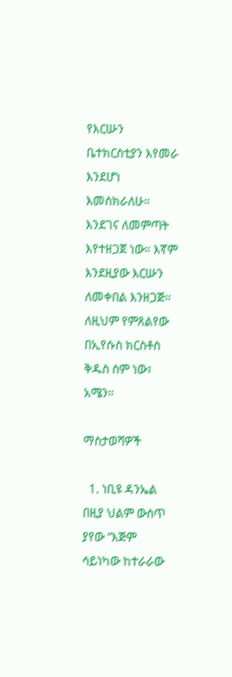የእርሡን ቤተክርስቲያን እየመራ እንደሆነ እመሰክራለሁ። እንደገና ለመምጣት እየተዘጋጀ ነው። እኛም እንደዚያው እርሡን ለመቀበል እንዘጋጅ። ለዚህም የምጸልየው በኢየሱስ ክርስቶስ ቅዱስ ስም ነው፣ አሜን።

ማስታወሻዎች

  1. ነቢዩ ዳንኤል በዚያ ህልም ውስጥ ያየው “እጅም ሳይነካው ከተራራው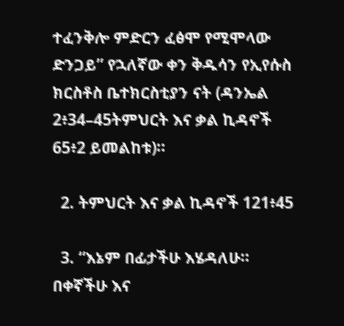ተፈንቅሎ ምድርን ፈፅሞ የሚሞላው ድንጋይ” የኋለኛው ቀን ቅዱሳን የኢየሱስ ክርስቶስ ቤተክርስቲያን ናት (ዳንኤል 2፥34–45ትምህርት እና ቃል ኪዳኖች 65፥2 ይመልከቱ)።

  2. ትምህርት እና ቃል ኪዳኖች 121፥45

  3. “እኔም በፊታችሁ እሄዳለሁ። በቀኛችሁ እና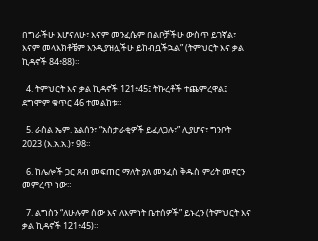በግራችሁ እሆናለሁ፣ እናም መንፈሴም በልቦቻችሁ ውስጥ ይገኛል፣ እናም መላእክቶቼም እንዲያዝሏችሁ ይከብቧችኋል” (ትምህርት እና ቃል ኪዳኖች 84፥88)።

  4. ትምህርት እና ቃል ኪዳኖች 121፥45፤ ትኩረቶች ተጨምረዋል፤ ደግሞም ቁጥር 46 ተመልከቱ።

  5. ራስል ኤም. ኔልሰን፣ “አስታራቂዎች ይፈለጋሉ፣” ሊያሆና፣ ግንቦት 2023 (እ.አ.አ.)፣ 98።

  6. ከሌሎች ጋር ጸብ መፍጠር ማለት ያለ መንፈስ ቅዱስ ምሪት መኖርን መምረጥ ነው።

  7. ልግስን “ለሁሉም ሰው እና ለእምነት ቤተሰዎች” ይኑረን (ትምህርት እና ቃል ኪዳኖች 121፥45)።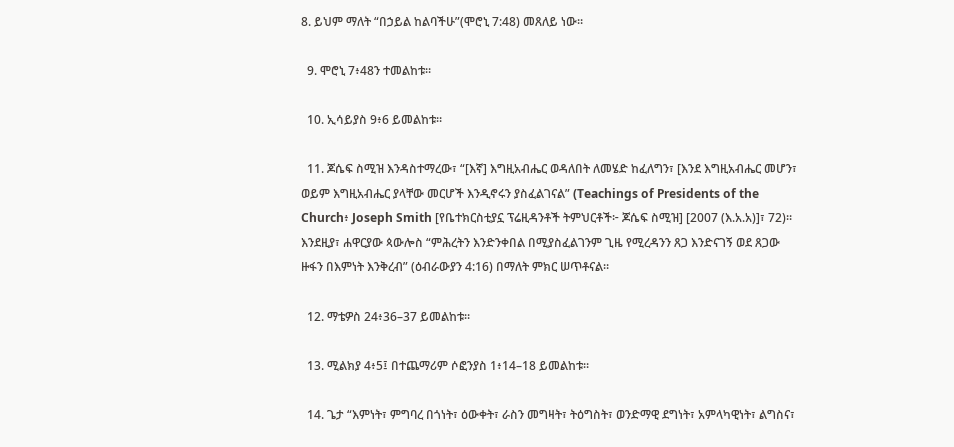8. ይህም ማለት “በኃይል ከልባችሁ”(ሞሮኒ 7:48) መጸለይ ነው።

  9. ሞሮኒ 7፥48ን ተመልከቱ።

  10. ኢሳይያስ 9፥6 ይመልከቱ።

  11. ጆሴፍ ስሚዝ እንዳስተማረው፣ “[እኛ] እግዚአብሔር ወዳለበት ለመሄድ ከፈለግን፣ [እንደ እግዚአብሔር መሆን፣ ወይም እግዚአብሔር ያላቸው መርሆች እንዲኖሩን ያስፈልገናል” (Teachings of Presidents of the Church፥ Joseph Smith [የቤተክርስቲያኗ ፕሬዚዳንቶች ትምህርቶች፦ ጆሴፍ ስሚዝ] [2007 (እ.አ.አ)]፣ 72)። እንደዚያ፣ ሐዋርያው ጳውሎስ “ምሕረትን እንድንቀበል በሚያስፈልገንም ጊዜ የሚረዳንን ጸጋ እንድናገኝ ወደ ጸጋው ዙፋን በእምነት እንቅረብ” (ዕብራውያን 4:16) በማለት ምክር ሠጥቶናል።

  12. ማቴዎስ 24፥36–37 ይመልከቱ።

  13. ሚልክያ 4፥5፤ በተጨማሪም ሶፎንያስ 1፥14–18 ይመልከቱ።

  14. ጌታ “እምነት፣ ምግባረ በጎነት፣ ዕውቀት፣ ራስን መግዛት፣ ትዕግስት፣ ወንድማዊ ደግነት፣ አምላካዊነት፣ ልግስና፣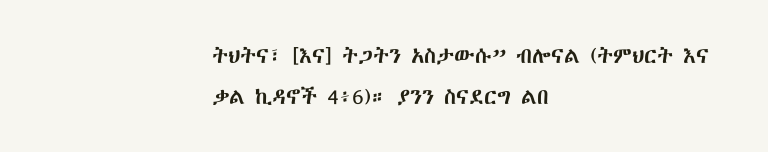ትህትና፣ [እና] ትጋትን አስታውሱ” ብሎናል (ትምህርት እና ቃል ኪዳኖች 4፥6)። ያንን ስናደርግ ልበ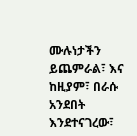ሙሉነታችን ይጨምራል፣ እና ከዚያም፣ በራሱ አንደበት እንደተናገረው፣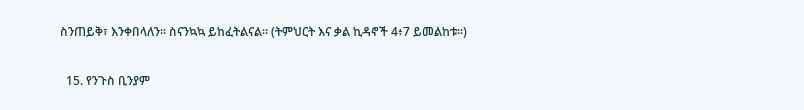ስንጠይቅ፣ እንቀበላለን። ስናንኳኳ ይከፈትልናል። (ትምህርት እና ቃል ኪዳኖች 4፥7 ይመልከቱ።)

  15. የንጉስ ቢንያም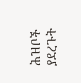ሕዝቦች ያደረጉት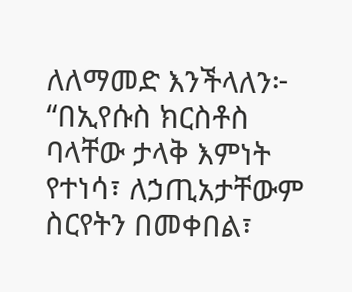ለለማመድ እንችላለን፦ “በኢየሱስ ክርስቶስ ባላቸው ታላቅ እምነት የተነሳ፣ ለኃጢአታቸውም ስርየትን በመቀበል፣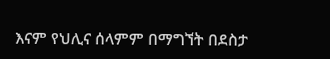እናም የህሊና ሰላምም በማግኘት በደስታ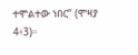ተሞልተው ነበር” (ሞዛያ 4፥3)።